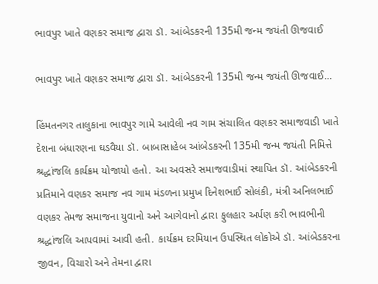ભાવપુર ખાતે વણકર સમાજ દ્વારા ડૉ. આંબેડકરની 135મી જન્મ જયંતી ઊજવાઈ

ભાવપુર ખાતે વણકર સમાજ દ્વારા ડૉ. આંબેડકરની 135મી જન્મ જયંતી ઊજવાઈ…

હિંમતનગર તાલુકાના ભાવપુર ગામે આવેલી નવ ગામ સંચાલિત વણકર સમાજવાડી ખાતે દેશના બંધારણના ઘડવૈયા ડૉ. બાબાસાહેબ આંબેડકરની 135મી જન્મ જયંતી નિમિત્તે શ્રદ્ધાંજલિ કાર્યક્રમ યોજાયો હતો. આ અવસરે સમાજવાડીમાં સ્થાપિત ડૉ. આંબેડકરની પ્રતિમાને વણકર સમાજ નવ ગામ મંડળના પ્રમુખ દિનેશભાઈ સોલંકી, મંત્રી અનિલભાઈ વણકર તેમજ સમાજના યુવાનો અને આગેવાનો દ્વારા ફુલહાર અર્પણ કરી ભાવભીની શ્રદ્ધાંજલિ આપવામાં આવી હતી. કાર્યક્રમ દરમિયાન ઉપસ્થિત લોકોએ ડૉ. આંબેડકરના જીવન, વિચારો અને તેમના દ્વારા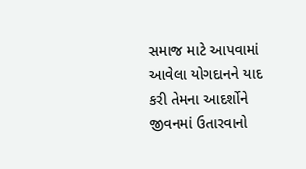સમાજ માટે આપવામાં આવેલા યોગદાનને યાદ કરી તેમના આદર્શોને જીવનમાં ઉતારવાનો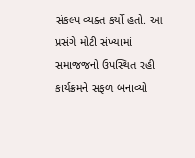સંકલ્પ વ્યક્ત કર્યો હતો. આ પ્રસંગે મોટી સંખ્યામાં સમાજજનો ઉપસ્થિત રહી કાર્યક્રમને સફળ બનાવ્યો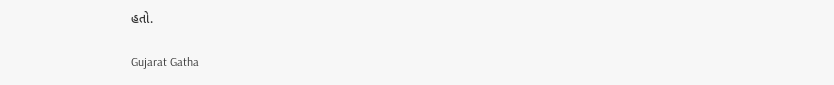હતો.

Gujarat Gatha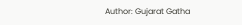Author: Gujarat Gatha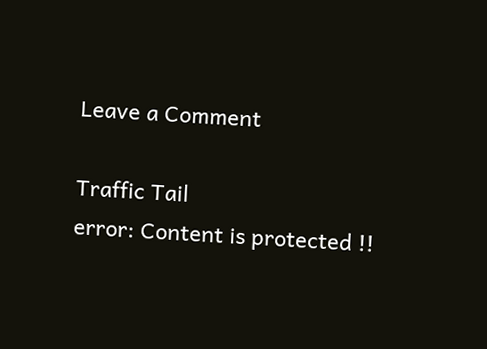Leave a Comment

Traffic Tail
error: Content is protected !!